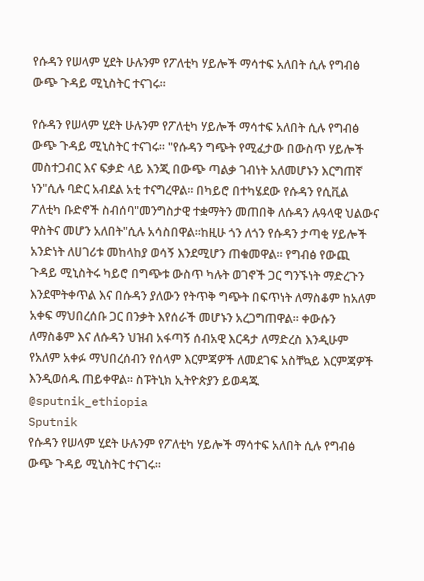የሱዳን የሠላም ሂደት ሁሉንም የፖለቲካ ሃይሎች ማሳተፍ አለበት ሲሉ የግብፅ ውጭ ጉዳይ ሚኒስትር ተናገሩ።

የሱዳን የሠላም ሂደት ሁሉንም የፖለቲካ ሃይሎች ማሳተፍ አለበት ሲሉ የግብፅ ውጭ ጉዳይ ሚኒስትር ተናገሩ። "የሱዳን ግጭት የሚፈታው በውስጥ ሃይሎች መስተጋብር እና ፍቃድ ላይ እንጂ በውጭ ጣልቃ ገብነት አለመሆኑን እርግጠኛ ነን"ሲሉ ባድር አብደል አቲ ተናግረዋል። በካይሮ በተካሄደው የሱዳን የሲቪል ፖለቲካ ቡድኖች ስብሰባ"መንግስታዊ ተቋማትን መጠበቅ ለሱዳን ሉዓላዊ ህልውና ዋስትና መሆን አለበት"ሲሉ አሳስበዋል።ከዚሁ ጎን ለጎን የሱዳን ታጣቂ ሃይሎች አንድነት ለሀገሪቱ መከላከያ ወሳኝ እንደሚሆን ጠቁመዋል። የግብፅ የውጪ ጉዳይ ሚኒስትሩ ካይሮ በግጭቱ ውስጥ ካሉት ወገኖች ጋር ግንኙነት ማድረጉን እንደሞትቀጥል እና በሱዳን ያለውን የትጥቅ ግጭት በፍጥነት ለማስቆም ከአለም አቀፍ ማህበረሰቡ ጋር በንቃት እየሰራች መሆኑን አረጋግጠዋል። ቀውሱን ለማስቆም እና ለሱዳን ህዝብ አፋጣኝ ሰብአዊ እርዳታ ለማድረስ እንዲሁም የአለም አቀፉ ማህበረሰብን የሰላም እርምጃዎች ለመደገፍ አስቸኳይ እርምጃዎች እንዲወሰዱ ጠይቀዋል። ስፑትኒክ ኢትዮጵያን ይወዳጁ @sputnik_ethiopia
Sputnik
የሱዳን የሠላም ሂደት ሁሉንም የፖለቲካ ሃይሎች ማሳተፍ አለበት ሲሉ የግብፅ ውጭ ጉዳይ ሚኒስትር ተናገሩ።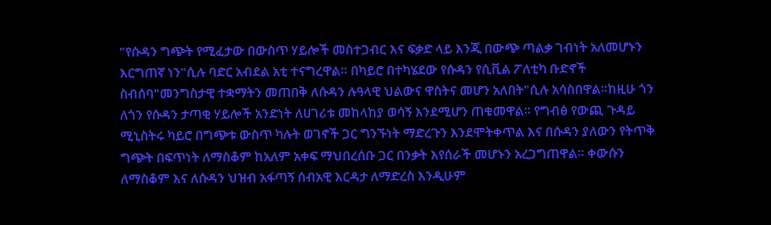"የሱዳን ግጭት የሚፈታው በውስጥ ሃይሎች መስተጋብር እና ፍቃድ ላይ እንጂ በውጭ ጣልቃ ገብነት አለመሆኑን እርግጠኛ ነን"ሲሉ ባድር አብደል አቲ ተናግረዋል። በካይሮ በተካሄደው የሱዳን የሲቪል ፖለቲካ ቡድኖች ስብሰባ"መንግስታዊ ተቋማትን መጠበቅ ለሱዳን ሉዓላዊ ህልውና ዋስትና መሆን አለበት"ሲሉ አሳስበዋል።ከዚሁ ጎን ለጎን የሱዳን ታጣቂ ሃይሎች አንድነት ለሀገሪቱ መከላከያ ወሳኝ እንደሚሆን ጠቁመዋል። የግብፅ የውጪ ጉዳይ ሚኒስትሩ ካይሮ በግጭቱ ውስጥ ካሉት ወገኖች ጋር ግንኙነት ማድረጉን እንደሞትቀጥል እና በሱዳን ያለውን የትጥቅ ግጭት በፍጥነት ለማስቆም ከአለም አቀፍ ማህበረሰቡ ጋር በንቃት እየሰራች መሆኑን አረጋግጠዋል። ቀውሱን ለማስቆም እና ለሱዳን ህዝብ አፋጣኝ ሰብአዊ እርዳታ ለማድረስ እንዲሁም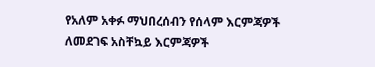የአለም አቀፉ ማህበረሰብን የሰላም እርምጃዎች ለመደገፍ አስቸኳይ እርምጃዎች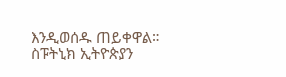እንዲወሰዱ ጠይቀዋል። ስፑትኒክ ኢትዮጵያን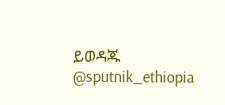ይወዳጁ @sputnik_ethiopia